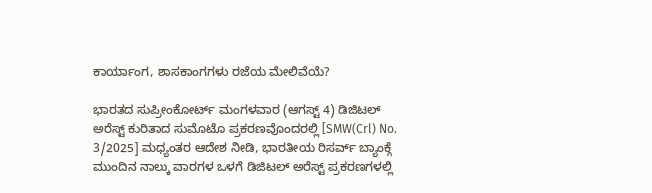ಕಾರ್ಯಾಂಗ, ಶಾಸಕಾಂಗಗಳು ರಜೆಯ ಮೇಲಿವೆಯೆ?

ಭಾರತದ ಸುಪ್ರೀಂಕೋರ್ಟ್ ಮಂಗಳವಾರ (ಆಗಸ್ಟ್ 4) ಡಿಜಿಟಲ್ ಅರೆಸ್ಟ್ ಕುರಿತಾದ ಸುಮೊಟೊ ಪ್ರಕರಣವೊಂದರಲ್ಲಿ [SMW(Crl) No. 3/2025] ಮಧ್ಯಂತರ ಆದೇಶ ನೀಡಿ, ಭಾರತೀಯ ರಿಸರ್ವ್ ಬ್ಯಾಂಕ್ಗೆ ಮುಂದಿನ ನಾಲ್ಕು ವಾರಗಳ ಒಳಗೆ ಡಿಜಿಟಲ್ ಅರೆಸ್ಟ್ ಪ್ರಕರಣಗಳಲ್ಲಿ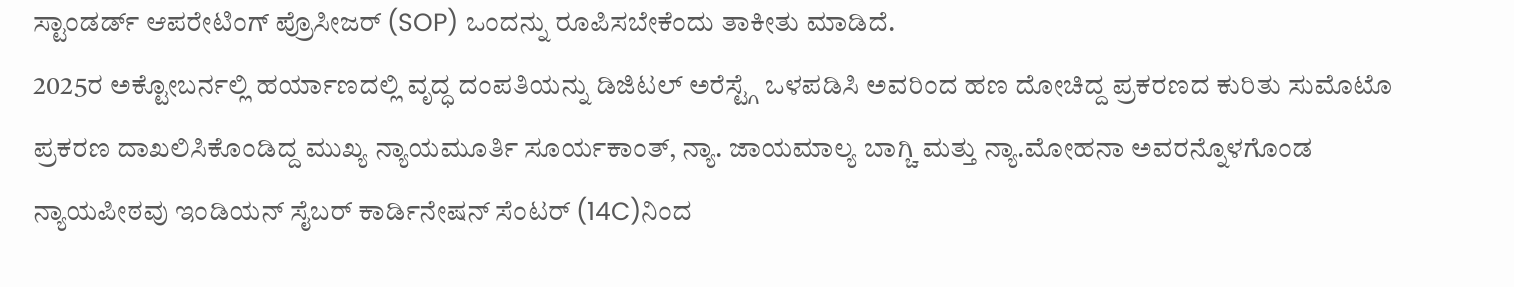ಸ್ಟಾಂಡರ್ಡ್ ಆಪರೇಟಿಂಗ್ ಪ್ರೊಸೀಜರ್ (SOP) ಒಂದನ್ನು ರೂಪಿಸಬೇಕೆಂದು ತಾಕೀತು ಮಾಡಿದೆ.
2025ರ ಅಕ್ಟೋಬರ್ನಲ್ಲಿ ಹರ್ಯಾಣದಲ್ಲಿ ವೃದ್ಧ ದಂಪತಿಯನ್ನು ಡಿಜಿಟಲ್ ಅರೆಸ್ಟ್ಗೆ ಒಳಪಡಿಸಿ ಅವರಿಂದ ಹಣ ದೋಚಿದ್ದ ಪ್ರಕರಣದ ಕುರಿತು ಸುಮೊಟೊ ಪ್ರಕರಣ ದಾಖಲಿಸಿಕೊಂಡಿದ್ದ ಮುಖ್ಯ ನ್ಯಾಯಮೂರ್ತಿ ಸೂರ್ಯಕಾಂತ್, ನ್ಯಾ. ಜಾಯಮಾಲ್ಯ ಬಾಗ್ಚಿ ಮತ್ತು ನ್ಯಾ.ಮೋಹನಾ ಅವರನ್ನೊಳಗೊಂಡ ನ್ಯಾಯಪೀಠವು ಇಂಡಿಯನ್ ಸೈಬರ್ ಕಾರ್ಡಿನೇಷನ್ ಸೆಂಟರ್ (14C)ನಿಂದ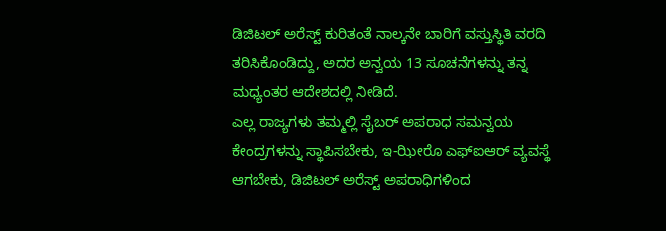ಡಿಜಿಟಲ್ ಅರೆಸ್ಟ್ ಕುರಿತಂತೆ ನಾಲ್ಕನೇ ಬಾರಿಗೆ ವಸ್ತುಸ್ಥಿತಿ ವರದಿ ತರಿಸಿಕೊಂಡಿದ್ದು, ಅದರ ಅನ್ವಯ 13 ಸೂಚನೆಗಳನ್ನು ತನ್ನ ಮಧ್ಯಂತರ ಆದೇಶದಲ್ಲಿ ನೀಡಿದೆ.
ಎಲ್ಲ ರಾಜ್ಯಗಳು ತಮ್ಮಲ್ಲಿ ಸೈಬರ್ ಅಪರಾಧ ಸಮನ್ವಯ ಕೇಂದ್ರಗಳನ್ನು ಸ್ಥಾಪಿಸಬೇಕು, ಇ-ಝೀರೊ ಎಫ್ಐಆರ್ ವ್ಯವಸ್ಥೆ ಆಗಬೇಕು, ಡಿಜಿಟಲ್ ಅರೆಸ್ಟ್ ಅಪರಾಧಿಗಳಿಂದ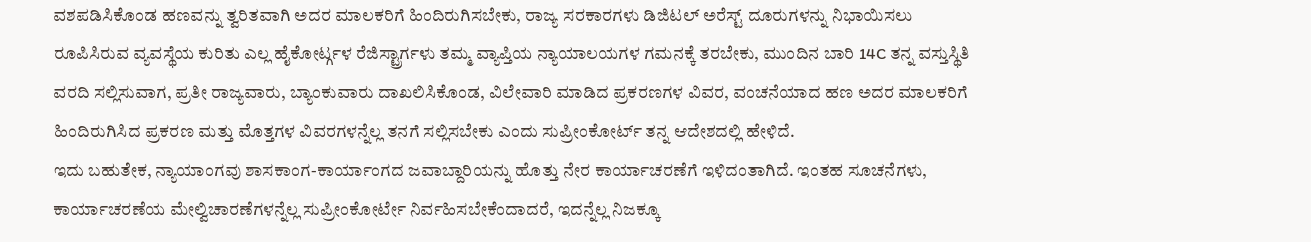ವಶಪಡಿಸಿಕೊಂಡ ಹಣವನ್ನು ತ್ವರಿತವಾಗಿ ಅದರ ಮಾಲಕರಿಗೆ ಹಿಂದಿರುಗಿಸಬೇಕು, ರಾಜ್ಯ ಸರಕಾರಗಳು ಡಿಜಿಟಲ್ ಅರೆಸ್ಟ್ ದೂರುಗಳನ್ನು ನಿಭಾಯಿಸಲು ರೂಪಿಸಿರುವ ವ್ಯವಸ್ಥೆಯ ಕುರಿತು ಎಲ್ಲ ಹೈಕೋರ್ಟ್ಗಳ ರೆಜಿಸ್ಟ್ರಾರ್ಗಳು ತಮ್ಮ ವ್ಯಾಪ್ತಿಯ ನ್ಯಾಯಾಲಯಗಳ ಗಮನಕ್ಕೆ ತರಬೇಕು, ಮುಂದಿನ ಬಾರಿ 14C ತನ್ನ ವಸ್ತುಸ್ಥಿತಿ ವರದಿ ಸಲ್ಲಿಸುವಾಗ, ಪ್ರತೀ ರಾಜ್ಯವಾರು, ಬ್ಯಾಂಕುವಾರು ದಾಖಲಿಸಿಕೊಂಡ, ವಿಲೇವಾರಿ ಮಾಡಿದ ಪ್ರಕರಣಗಳ ವಿವರ, ವಂಚನೆಯಾದ ಹಣ ಅದರ ಮಾಲಕರಿಗೆ ಹಿಂದಿರುಗಿಸಿದ ಪ್ರಕರಣ ಮತ್ತು ಮೊತ್ತಗಳ ವಿವರಗಳನ್ನೆಲ್ಲ ತನಗೆ ಸಲ್ಲಿಸಬೇಕು ಎಂದು ಸುಪ್ರೀಂಕೋರ್ಟ್ ತನ್ನ ಆದೇಶದಲ್ಲಿ ಹೇಳಿದೆ.
ಇದು ಬಹುತೇಕ, ನ್ಯಾಯಾಂಗವು ಶಾಸಕಾಂಗ-ಕಾರ್ಯಾಂಗದ ಜವಾಬ್ದಾರಿಯನ್ನು ಹೊತ್ತು ನೇರ ಕಾರ್ಯಾಚರಣೆಗೆ ಇಳಿದಂತಾಗಿದೆ. ಇಂತಹ ಸೂಚನೆಗಳು, ಕಾರ್ಯಾಚರಣೆಯ ಮೇಲ್ವಿಚಾರಣೆಗಳನ್ನೆಲ್ಲ ಸುಪ್ರೀಂಕೋರ್ಟೇ ನಿರ್ವಹಿಸಬೇಕೆಂದಾದರೆ, ಇದನ್ನೆಲ್ಲ ನಿಜಕ್ಕೂ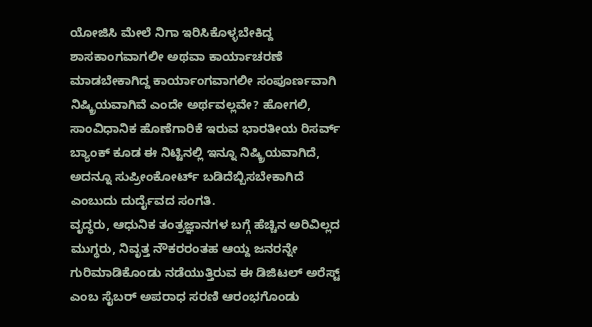ಯೋಜಿಸಿ ಮೇಲೆ ನಿಗಾ ಇರಿಸಿಕೊಳ್ಳಬೇಕಿದ್ದ ಶಾಸಕಾಂಗವಾಗಲೀ ಅಥವಾ ಕಾರ್ಯಾಚರಣೆ ಮಾಡಬೇಕಾಗಿದ್ದ ಕಾರ್ಯಾಂಗವಾಗಲೀ ಸಂಪೂರ್ಣವಾಗಿ ನಿಷ್ಕ್ರಿಯವಾಗಿವೆ ಎಂದೇ ಅರ್ಥವಲ್ಲವೇ? ಹೋಗಲಿ, ಸಾಂವಿಧಾನಿಕ ಹೊಣೆಗಾರಿಕೆ ಇರುವ ಭಾರತೀಯ ರಿಸರ್ವ್ ಬ್ಯಾಂಕ್ ಕೂಡ ಈ ನಿಟ್ಟಿನಲ್ಲಿ ಇನ್ನೂ ನಿಷ್ಕ್ರಿಯವಾಗಿದೆ, ಅದನ್ನೂ ಸುಪ್ರೀಂಕೋರ್ಟ್ ಬಡಿದೆಬ್ಬಿಸಬೇಕಾಗಿದೆ ಎಂಬುದು ದುರ್ದೈವದ ಸಂಗತಿ.
ವೃದ್ಧರು, ಆಧುನಿಕ ತಂತ್ರಜ್ಞಾನಗಳ ಬಗ್ಗೆ ಹೆಚ್ಚಿನ ಅರಿವಿಲ್ಲದ ಮುಗ್ಧರು, ನಿವೃತ್ತ ನೌಕರರಂತಹ ಆಯ್ದ ಜನರನ್ನೇ ಗುರಿಮಾಡಿಕೊಂಡು ನಡೆಯುತ್ತಿರುವ ಈ ಡಿಜಿಟಲ್ ಅರೆಸ್ಟ್ ಎಂಬ ಸೈಬರ್ ಅಪರಾಧ ಸರಣಿ ಆರಂಭಗೊಂಡು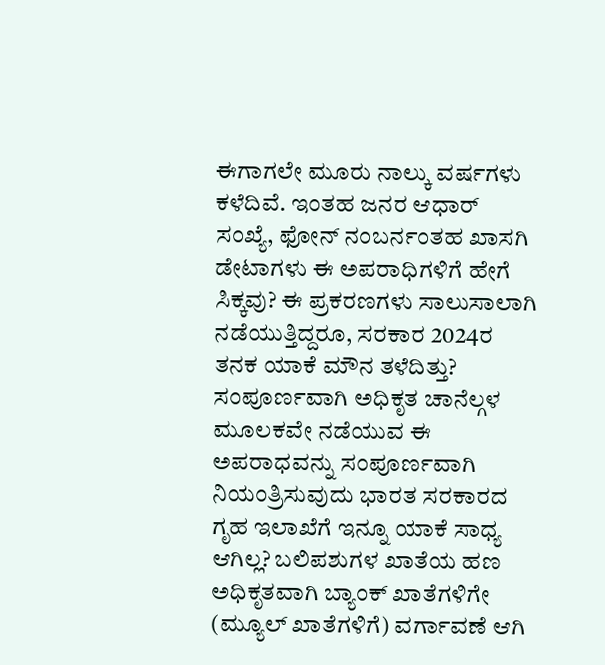ಈಗಾಗಲೇ ಮೂರು ನಾಲ್ಕು ವರ್ಷಗಳು ಕಳೆದಿವೆ. ಇಂತಹ ಜನರ ಆಧಾರ್ ಸಂಖ್ಯೆ, ಫೋನ್ ನಂಬರ್ನಂತಹ ಖಾಸಗಿ ಡೇಟಾಗಳು ಈ ಅಪರಾಧಿಗಳಿಗೆ ಹೇಗೆ ಸಿಕ್ಕವು? ಈ ಪ್ರಕರಣಗಳು ಸಾಲುಸಾಲಾಗಿ ನಡೆಯುತ್ತಿದ್ದರೂ, ಸರಕಾರ 2024ರ ತನಕ ಯಾಕೆ ಮೌನ ತಳೆದಿತ್ತು? ಸಂಪೂರ್ಣವಾಗಿ ಅಧಿಕೃತ ಚಾನೆಲ್ಗಳ ಮೂಲಕವೇ ನಡೆಯುವ ಈ ಅಪರಾಧವನ್ನು ಸಂಪೂರ್ಣವಾಗಿ ನಿಯಂತ್ರಿಸುವುದು ಭಾರತ ಸರಕಾರದ ಗೃಹ ಇಲಾಖೆಗೆ ಇನ್ನೂ ಯಾಕೆ ಸಾಧ್ಯ ಆಗಿಲ್ಲ? ಬಲಿಪಶುಗಳ ಖಾತೆಯ ಹಣ ಅಧಿಕೃತವಾಗಿ ಬ್ಯಾಂಕ್ ಖಾತೆಗಳಿಗೇ (ಮ್ಯೂಲ್ ಖಾತೆಗಳಿಗೆ) ವರ್ಗಾವಣೆ ಆಗಿ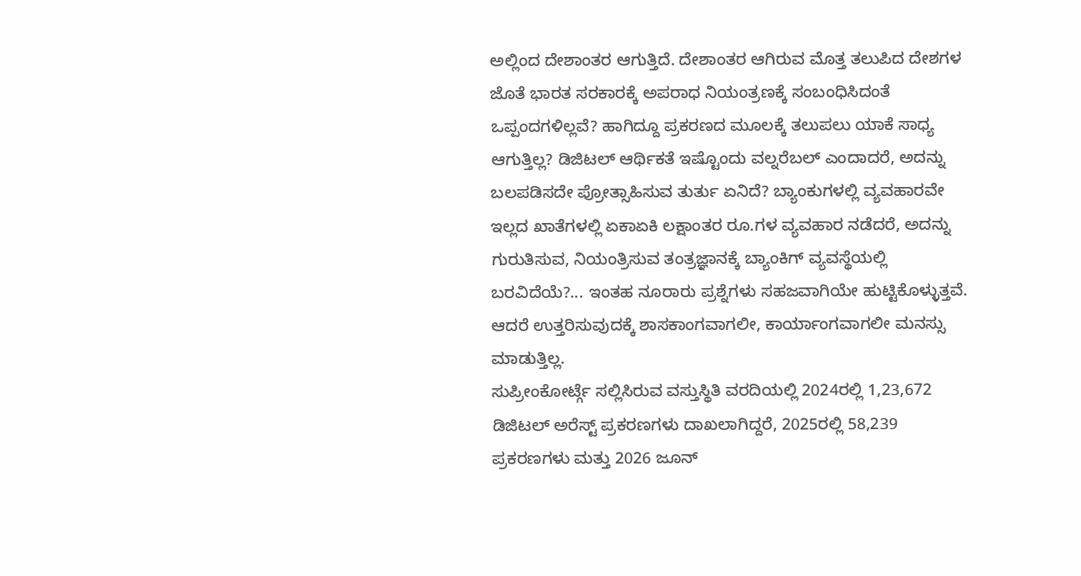ಅಲ್ಲಿಂದ ದೇಶಾಂತರ ಆಗುತ್ತಿದೆ. ದೇಶಾಂತರ ಆಗಿರುವ ಮೊತ್ತ ತಲುಪಿದ ದೇಶಗಳ ಜೊತೆ ಭಾರತ ಸರಕಾರಕ್ಕೆ ಅಪರಾಧ ನಿಯಂತ್ರಣಕ್ಕೆ ಸಂಬಂಧಿಸಿದಂತೆ ಒಪ್ಪಂದಗಳಿಲ್ಲವೆ? ಹಾಗಿದ್ದೂ ಪ್ರಕರಣದ ಮೂಲಕ್ಕೆ ತಲುಪಲು ಯಾಕೆ ಸಾಧ್ಯ ಆಗುತ್ತಿಲ್ಲ? ಡಿಜಿಟಲ್ ಆರ್ಥಿಕತೆ ಇಷ್ಟೊಂದು ವಲ್ನರೆಬಲ್ ಎಂದಾದರೆ, ಅದನ್ನು ಬಲಪಡಿಸದೇ ಪ್ರೋತ್ಸಾಹಿಸುವ ತುರ್ತು ಏನಿದೆ? ಬ್ಯಾಂಕುಗಳಲ್ಲಿ ವ್ಯವಹಾರವೇ ಇಲ್ಲದ ಖಾತೆಗಳಲ್ಲಿ ಏಕಾಏಕಿ ಲಕ್ಷಾಂತರ ರೂ.ಗಳ ವ್ಯವಹಾರ ನಡೆದರೆ, ಅದನ್ನು ಗುರುತಿಸುವ, ನಿಯಂತ್ರಿಸುವ ತಂತ್ರಜ್ಞಾನಕ್ಕೆ ಬ್ಯಾಂಕಿಗ್ ವ್ಯವಸ್ಥೆಯಲ್ಲಿ ಬರವಿದೆಯೆ?... ಇಂತಹ ನೂರಾರು ಪ್ರಶ್ನೆಗಳು ಸಹಜವಾಗಿಯೇ ಹುಟ್ಟಿಕೊಳ್ಳುತ್ತವೆ. ಆದರೆ ಉತ್ತರಿಸುವುದಕ್ಕೆ ಶಾಸಕಾಂಗವಾಗಲೀ, ಕಾರ್ಯಾಂಗವಾಗಲೀ ಮನಸ್ಸು ಮಾಡುತ್ತಿಲ್ಲ.
ಸುಪ್ರೀಂಕೋರ್ಟ್ಗೆ ಸಲ್ಲಿಸಿರುವ ವಸ್ತುಸ್ಥಿತಿ ವರದಿಯಲ್ಲಿ 2024ರಲ್ಲಿ 1,23,672 ಡಿಜಿಟಲ್ ಅರೆಸ್ಟ್ ಪ್ರಕರಣಗಳು ದಾಖಲಾಗಿದ್ದರೆ, 2025ರಲ್ಲಿ 58,239 ಪ್ರಕರಣಗಳು ಮತ್ತು 2026 ಜೂನ್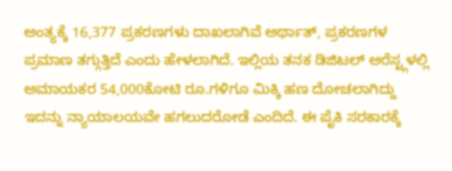ಅಂತ್ಯಕ್ಕೆ 16,377 ಪ್ರಕರಣಗಳು ದಾಖಲಾಗಿವೆ ಅರ್ಥಾತ್, ಪ್ರಕರಣಗಳ ಪ್ರಮಾಣ ತಗ್ಗುತ್ತಿದೆ ಎಂದು ಹೇಳಲಾಗಿದೆ. ಇಲ್ಲಿಯ ತನಕ ಡಿಜಿಟಲ್ ಅರೆಸ್ಟ್ಗಳಲ್ಲಿ ಅಮಾಯಕರ 54,000ಕೋಟಿ ರೂ.ಗಳಿಗೂ ಮಿಕ್ಕಿ ಹಣ ದೋಚಲಾಗಿದ್ದು ಇದನ್ನು ನ್ಯಾಯಾಲಯವೇ ಹಗಲುದರೋಡೆ ಎಂದಿದೆ. ಈ ಪೈಕಿ ಸರಕಾರಕ್ಕೆ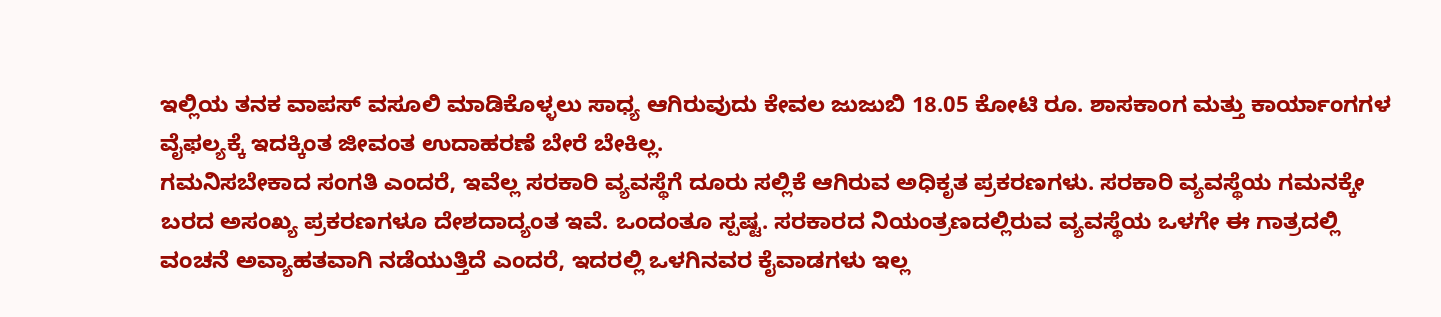ಇಲ್ಲಿಯ ತನಕ ವಾಪಸ್ ವಸೂಲಿ ಮಾಡಿಕೊಳ್ಳಲು ಸಾಧ್ಯ ಆಗಿರುವುದು ಕೇವಲ ಜುಜುಬಿ 18.05 ಕೋಟಿ ರೂ. ಶಾಸಕಾಂಗ ಮತ್ತು ಕಾರ್ಯಾಂಗಗಳ ವೈಫಲ್ಯಕ್ಕೆ ಇದಕ್ಕಿಂತ ಜೀವಂತ ಉದಾಹರಣೆ ಬೇರೆ ಬೇಕಿಲ್ಲ.
ಗಮನಿಸಬೇಕಾದ ಸಂಗತಿ ಎಂದರೆ, ಇವೆಲ್ಲ ಸರಕಾರಿ ವ್ಯವಸ್ಥೆಗೆ ದೂರು ಸಲ್ಲಿಕೆ ಆಗಿರುವ ಅಧಿಕೃತ ಪ್ರಕರಣಗಳು. ಸರಕಾರಿ ವ್ಯವಸ್ಥೆಯ ಗಮನಕ್ಕೇ ಬರದ ಅಸಂಖ್ಯ ಪ್ರಕರಣಗಳೂ ದೇಶದಾದ್ಯಂತ ಇವೆ. ಒಂದಂತೂ ಸ್ಪಷ್ಟ. ಸರಕಾರದ ನಿಯಂತ್ರಣದಲ್ಲಿರುವ ವ್ಯವಸ್ಥೆಯ ಒಳಗೇ ಈ ಗಾತ್ರದಲ್ಲಿ ವಂಚನೆ ಅವ್ಯಾಹತವಾಗಿ ನಡೆಯುತ್ತಿದೆ ಎಂದರೆ, ಇದರಲ್ಲಿ ಒಳಗಿನವರ ಕೈವಾಡಗಳು ಇಲ್ಲ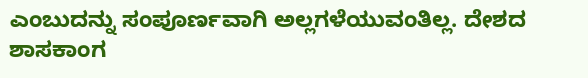ಎಂಬುದನ್ನು ಸಂಪೂರ್ಣವಾಗಿ ಅಲ್ಲಗಳೆಯುವಂತಿಲ್ಲ. ದೇಶದ ಶಾಸಕಾಂಗ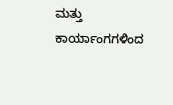ಮತ್ತು ಕಾರ್ಯಾಂಗಗಳಿಂದ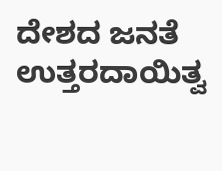ದೇಶದ ಜನತೆ ಉತ್ತರದಾಯಿತ್ವ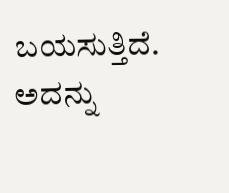ಬಯಸುತ್ತಿದೆ. ಅದನ್ನು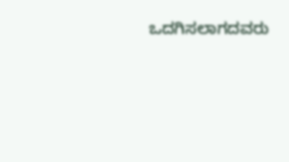ಒದಗಿಸಲಾಗದವರು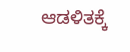ಆಡಳಿತಕ್ಕೆ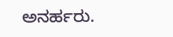ಅನರ್ಹರು.